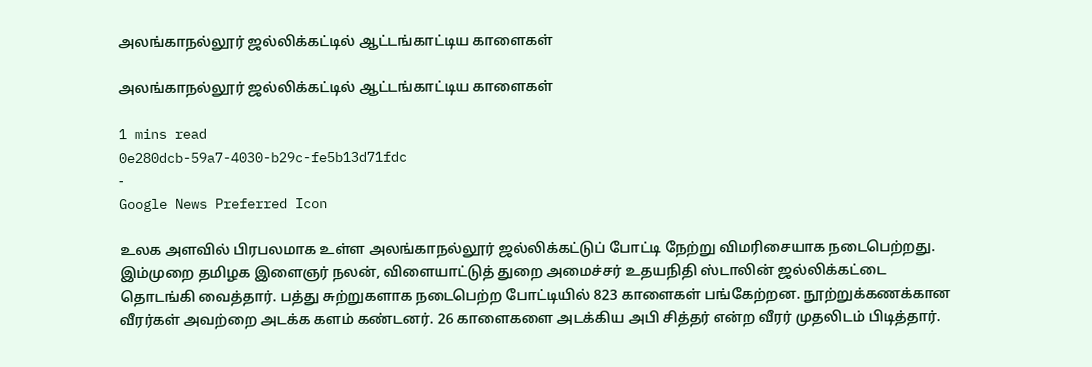அலங்காநல்லூர் ஜல்லிக்கட்டில் ஆட்டங்காட்டிய காளைகள்

அலங்காநல்லூர் ஜல்லிக்கட்டில் ஆட்டங்காட்டிய காளைகள்

1 mins read
0e280dcb-59a7-4030-b29c-fe5b13d71fdc
-
Google News Preferred Icon

உலக அளவில் பிரபலமாக உள்ள அலங்காநல்லூர் ஜல்லிக்கட்டுப் போட்டி நேற்று விமரிசையாக நடைபெற்றது. இம்முறை தமிழக இளைஞர் நலன், விளையாட்டுத் துறை அமைச்சர் உதயநிதி ஸ்டாலின் ஜல்லிக்கட்டை தொடங்கி வைத்தார். பத்து சுற்றுகளாக நடைபெற்ற போட்டியில் 823 காளைகள் பங்கேற்றன. நூற்றுக்கணக்கான வீரர்கள் அவற்றை அடக்க களம் கண்டனர். 26 காளைகளை அடக்கிய அபி சித்தர் என்ற வீரர் முதலிடம் பிடித்தார்.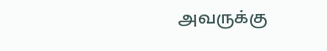அவருக்கு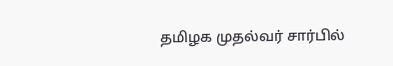தமிழக முதல்வர் சார்பில்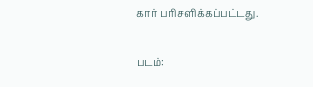கார் பரிசளிக்கப்பட்டது.

படம்: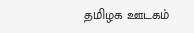தமிழக ஊடகம்